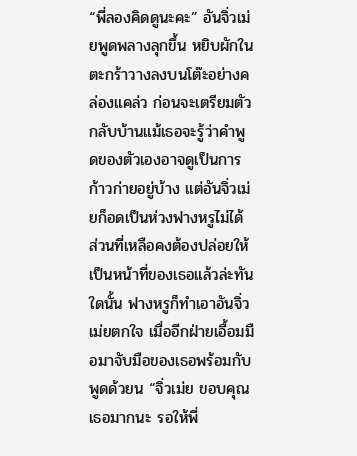“พี่ลองคิดดูนะคะ” อันจิ่วเม่ยพูดพลางลุกขึ้น หยิบผักในตะกร้าวางลงบนโต๊ะอย่างคล่องแคล่ว ก่อนจะเตรียมตัวกลับบ้านแม้เธอจะรู้ว่าคำพูดของตัวเองอาจดูเป็นการก้าวก่ายอยู่บ้าง แต่อันจิ่วเม่ยก็อดเป็นห่วงฟางหรูไม่ได้ ส่วนที่เหลือคงต้องปล่อยให้เป็นหน้าที่ของเธอแล้วล่ะทันใดนั้น ฟางหรูก็ทำเอาอันจิ่วเม่ยตกใจ เมื่ออีกฝ่ายเอื้อมมือมาจับมือของเธอพร้อมกับพูดด้วยน “จิ่วเม่ย ขอบคุณเธอมากนะ รอให้พี่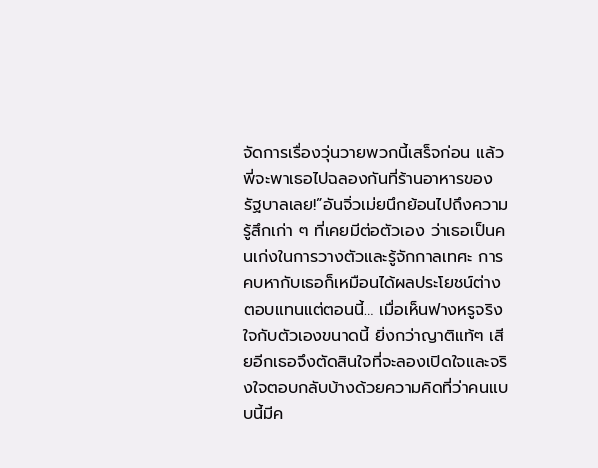จัดการเรื่องวุ่นวายพวกนี้เสร็จก่อน แล้วพี่จะพาเธอไปฉลองกันที่ร้านอาหารของรัฐบาลเลย!”อันจิ่วเม่ยนึกย้อนไปถึงความรู้สึกเก่า ๆ ที่เคยมีต่อตัวเอง ว่าเธอเป็นคนเก่งในการวางตัวและรู้จักกาลเทศะ การคบหากับเธอก็เหมือนได้ผลประโยชน์ต่างตอบแทนแต่ตอนนี้… เมื่อเห็นฟางหรูจริงใจกับตัวเองขนาดนี้ ยิ่งกว่าญาติแท้ๆ เสียอีกเธอจึงตัดสินใจที่จะลองเปิดใจและจริงใจตอบกลับบ้างด้วยความคิดที่ว่าคนแบบนี้มีค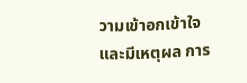วามเข้าอกเข้าใจและมีเหตุผล การ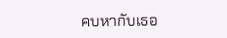คบหากับเธอ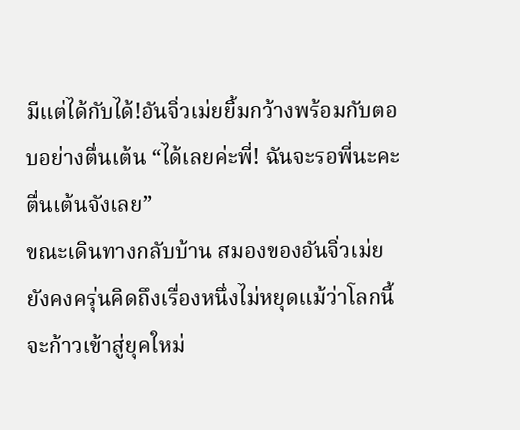มีแต่ได้กับได้!อันจิ่วเม่ยยิ้มกว้างพร้อมกับตอบอย่างตื่นเต้น “ได้เลยค่ะพี่! ฉันจะรอพี่นะคะ ตื่นเต้นจังเลย”
ขณะเดินทางกลับบ้าน สมองของอันจิ่วเม่ยยังคงครุ่นคิดถึงเรื่องหนึ่งไม่หยุดแม้ว่าโลกนี้จะก้าวเข้าสู่ยุคใหม่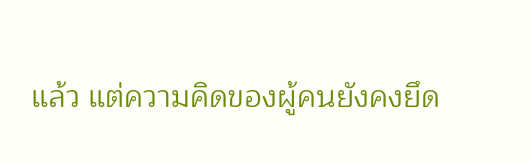แล้ว แต่ความคิดของผู้คนยังคงยึด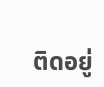ติดอยู่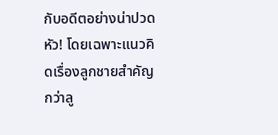กับอดีตอย่างน่าปวดหัว! โดยเฉพาะแนวคิดเรื่องลูกชายสำคัญกว่าลู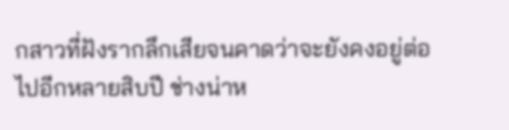กสาวที่ฝังรากลึกเสียจนคาดว่าจะยังคงอยู่ต่อไปอีกหลายสิบปี ช่างน่าห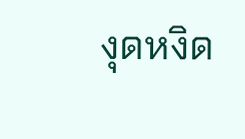งุดหงิด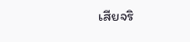เสียจริ